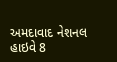અમદાવાદ નેશનલ હાઇવે 8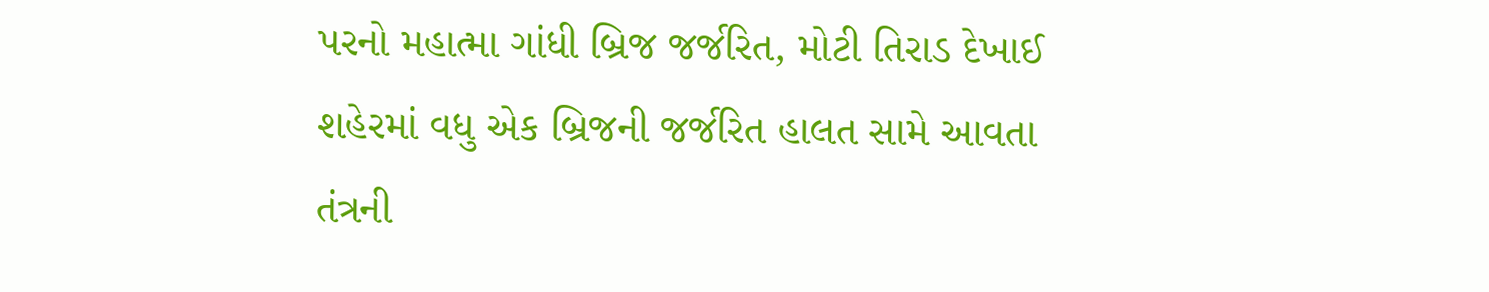પરનો મહાત્મા ગાંધી બ્રિજ જર્જરિત, મોટી તિરાડ દેખાઈ
શહેરમાં વધુ એક બ્રિજની જર્જરિત હાલત સામે આવતા તંત્રની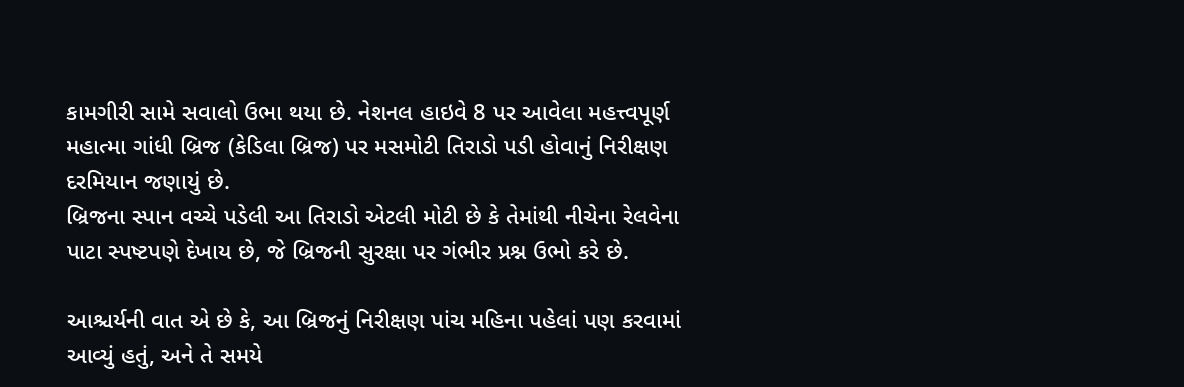કામગીરી સામે સવાલો ઉભા થયા છે. નેશનલ હાઇવે 8 પર આવેલા મહત્ત્વપૂર્ણ મહાત્મા ગાંધી બ્રિજ (કેડિલા બ્રિજ) પર મસમોટી તિરાડો પડી હોવાનું નિરીક્ષણ દરમિયાન જણાયું છે.
બ્રિજના સ્પાન વચ્ચે પડેલી આ તિરાડો એટલી મોટી છે કે તેમાંથી નીચેના રેલવેના પાટા સ્પષ્ટપણે દેખાય છે, જે બ્રિજની સુરક્ષા પર ગંભીર પ્રશ્ન ઉભો કરે છે.

આશ્ચર્યની વાત એ છે કે, આ બ્રિજનું નિરીક્ષણ પાંચ મહિના પહેલાં પણ કરવામાં આવ્યું હતું, અને તે સમયે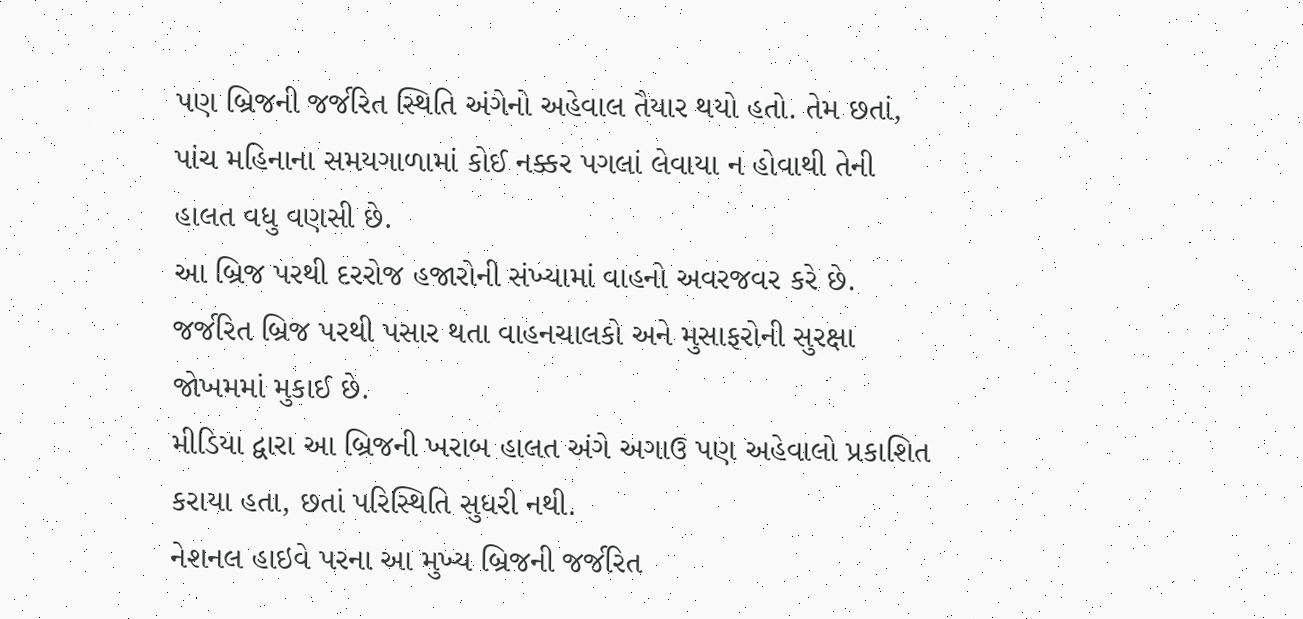પણ બ્રિજની જર્જરિત સ્થિતિ અંગેનો અહેવાલ તૈયાર થયો હતો. તેમ છતાં, પાંચ મહિનાના સમયગાળામાં કોઈ નક્કર પગલાં લેવાયા ન હોવાથી તેની હાલત વધુ વણસી છે.
આ બ્રિજ પરથી દરરોજ હજારોની સંખ્યામાં વાહનો અવરજવર કરે છે. જર્જરિત બ્રિજ પરથી પસાર થતા વાહનચાલકો અને મુસાફરોની સુરક્ષા જોખમમાં મુકાઈ છે.
મીડિયા દ્વારા આ બ્રિજની ખરાબ હાલત અંગે અગાઉ પણ અહેવાલો પ્રકાશિત કરાયા હતા, છતાં પરિસ્થિતિ સુધરી નથી.
નેશનલ હાઇવે પરના આ મુખ્ય બ્રિજની જર્જરિત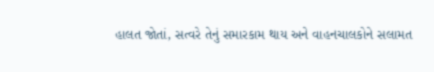હાલત જોતાં, સત્વરે તેનું સમારકામ થાય અને વાહનચાલકોને સલામત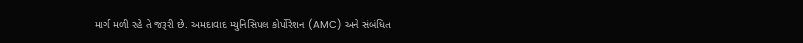માર્ગ મળી રહે તે જરૂરી છે. અમદાવાદ મ્યુનિસિપલ કોર્પોરેશન (AMC) અને સંબંધિત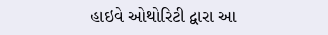હાઇવે ઓથોરિટી દ્વારા આ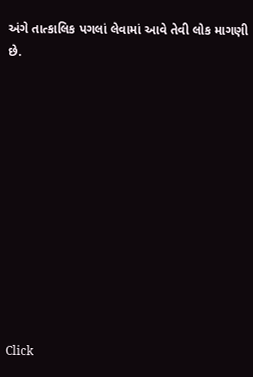અંગે તાત્કાલિક પગલાં લેવામાં આવે તેવી લોક માગણી છે.












Click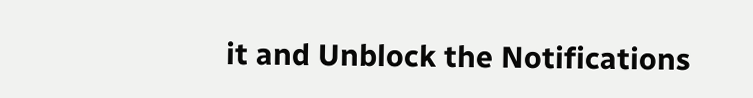it and Unblock the Notifications